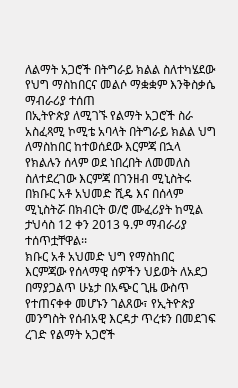ለልማት አጋሮች በትግራይ ክልል ስለተካሄደው የህግ ማስከበርና መልሶ ማቋቋም እንቅስቃሴ ማብራሪያ ተሰጠ
በኢትዮጵያ ለሚገኙ የልማት አጋሮች ስራ አስፈጻሚ ኮሚቴ አባላት በትግራይ ክልል ህግ ለማስከበር ከተወሰደው እርምጃ በኋላ የክልሉን ሰላም ወደ ነበረበት ለመመለስ ስለተደረገው እርምጃ በገንዘብ ሚኒስትሩ በክቡር አቶ አህመድ ሺዴ እና በሰላም ሚኒስትሯ በክብርት ወ/ሮ ሙፈሪያት ከሚል ታህሳስ 12 ቀን 2013 ዓ.ም ማብራሪያ ተሰጥቷቸዋል፡፡
ክቡር አቶ አህመድ ህግ የማስከበር እርምጃው የሰላማዊ ሰዎችን ህይወት ለአደጋ በማያጋልጥ ሁኔታ በአጭር ጊዜ ውስጥ የተጠናቀቀ መሆኑን ገልጸው፣ የኢትዮጵያ መንግስት የሰብአዊ እርዳታ ጥረቱን በመደገፍ ረገድ የልማት አጋሮች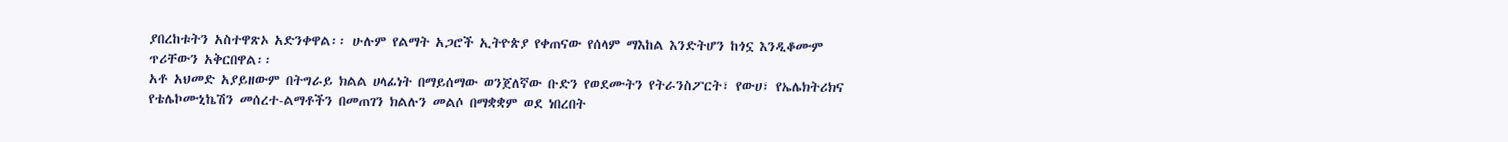ያበረከቱትን አስተዋጽኦ አድንቀዋል፡፡ ሁሉም የልማት አጋሮች ኢትዮጵያ የቀጠናው የሰላም ማእከል እንድትሆን ከጎኗ እንዲቆሙም ጥሪቸውን አቅርበዋል፡፡
አቶ አህመድ አያይዘውም በትግራይ ክልል ሀላፊነት በማይሰማው ወንጀለኛው ቡድን የወደሙትን የትራንስፖርት፣ የውሀ፣ የኤሌክትሪክና የቴሌኮሙኒኬሽን መሰረተ-ልማቶችን በመጠገን ክልሉን መልሶ በማቋቋም ወደ ነበረበት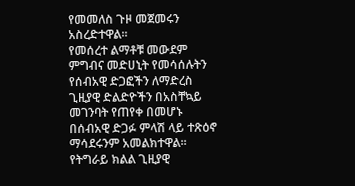የመመለስ ጉዞ መጀመሩን አስረድተዋል፡፡
የመሰረተ ልማቶቹ መውደም ምግብና መድሀኒት የመሳሰሉትን የሰብአዊ ድጋፎችን ለማድረስ ጊዚያዊ ድልድዮችን በአስቸኳይ መገንባት የጠየቀ በመሆኑ በሰብአዊ ድጋፉ ምላሽ ላይ ተጽዕኖ ማሳደሩንም አመልክተዋል፡፡
የትግራይ ክልል ጊዚያዊ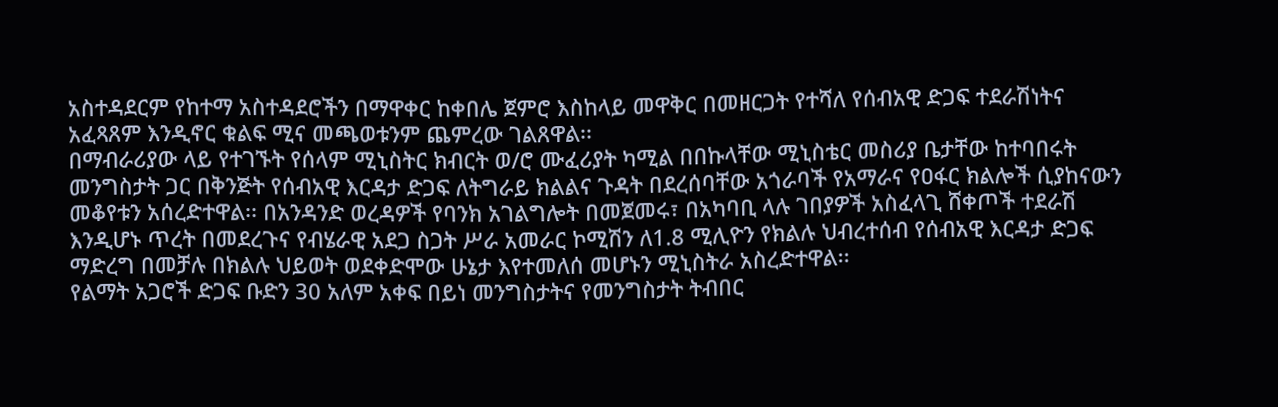አስተዳደርም የከተማ አስተዳደሮችን በማዋቀር ከቀበሌ ጀምሮ እስከላይ መዋቅር በመዘርጋት የተሻለ የሰብአዊ ድጋፍ ተደራሽነትና አፈጻጸም እንዲኖር ቁልፍ ሚና መጫወቱንም ጨምረው ገልጸዋል፡፡
በማብራሪያው ላይ የተገኙት የሰላም ሚኒስትር ክብርት ወ/ሮ ሙፈሪያት ካሚል በበኩላቸው ሚኒስቴር መስሪያ ቤታቸው ከተባበሩት መንግስታት ጋር በቅንጅት የሰብአዊ እርዳታ ድጋፍ ለትግራይ ክልልና ጉዳት በደረሰባቸው አጎራባች የአማራና የዐፋር ክልሎች ሲያከናውን መቆየቱን አሰረድተዋል፡፡ በአንዳንድ ወረዳዎች የባንክ አገልግሎት በመጀመሩ፣ በአካባቢ ላሉ ገበያዎች አስፈላጊ ሸቀጦች ተደራሽ እንዲሆኑ ጥረት በመደረጉና የብሄራዊ አደጋ ስጋት ሥራ አመራር ኮሚሽን ለ1.8 ሚሊዮን የክልሉ ህብረተሰብ የሰብአዊ እርዳታ ድጋፍ ማድረግ በመቻሉ በክልሉ ህይወት ወደቀድሞው ሁኔታ እየተመለሰ መሆኑን ሚኒስትራ አስረድተዋል፡፡
የልማት አጋሮች ድጋፍ ቡድን 30 አለም አቀፍ በይነ መንግስታትና የመንግስታት ትብበር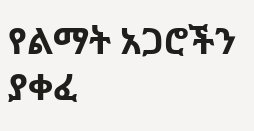የልማት አጋሮችን ያቀፈ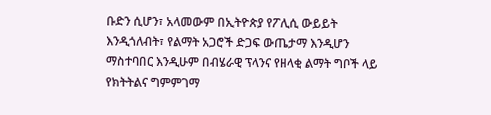ቡድን ሲሆን፣ አላመውም በኢትዮጵያ የፖሊሲ ውይይት እንዲጎለብት፣ የልማት አጋሮች ድጋፍ ውጤታማ እንዲሆን ማስተባበር እንዲሁም በብሄራዊ ፕላንና የዘላቂ ልማት ግቦች ላይ የክትትልና ግምምገማ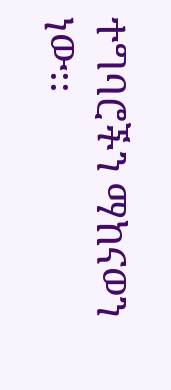ተግባሮችን ማከናወን ነው፡፡